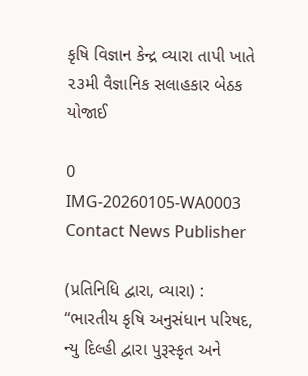કૃષિ વિજ્ઞાન કેન્દ્ર વ્યારા તાપી ખાતે ૨૩મી વૈજ્ઞાનિક સલાહકાર બેઠક યોજાઈ

0
IMG-20260105-WA0003
Contact News Publisher

(પ્રતિનિધિ દ્વારા, વ્યારા) : “ભારતીય કૃષિ અનુસંધાન પરિષદ, ન્યુ દિલ્હી દ્વારા પુરૂસ્કૃત અને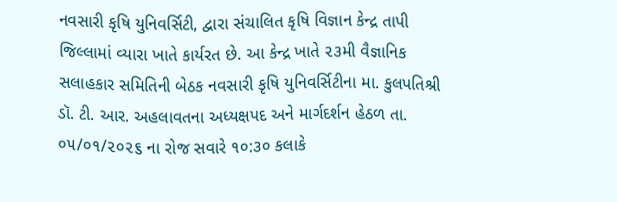નવસારી કૃષિ યુનિવર્સિટી, દ્વારા સંચાલિત કૃષિ વિજ્ઞાન કેન્દ્ર તાપી જિલ્લામાં વ્યારા ખાતે કાર્યરત છે. આ કેન્દ્ર ખાતે ૨૩મી વૈજ્ઞાનિક સલાહકાર સમિતિની બેઠક નવસારી કૃષિ યુનિવર્સિટીના મા. કુલપતિશ્રી ડૉ. ટી. આર. અહલાવતના અધ્યક્ષપદ અને માર્ગદર્શન હેઠળ તા. ૦૫/૦૧/૨૦૨૬ ના રોજ સવારે ૧૦:૩૦ કલાકે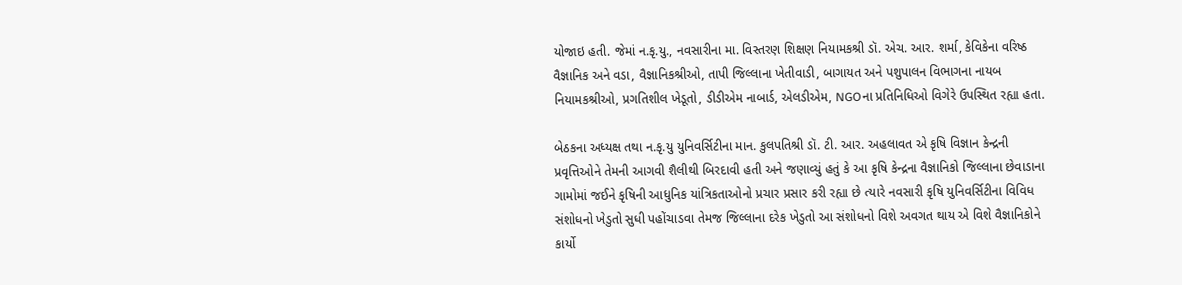યોજાઇ હતી. જેમાં ન.કૃ.યુ., નવસારીના મા. વિસ્તરણ શિક્ષણ નિયામકશ્રી ડૉ. એચ. આર. શર્મા, કેવિકેના વરિષ્ઠ વૈજ્ઞાનિક અને વડા, વૈજ્ઞાનિકશ્રીઓ, તાપી જિલ્લાના ખેતીવાડી, બાગાયત અને પશુપાલન વિભાગના નાયબ નિયામકશ્રીઓ, પ્રગતિશીલ ખેડૂતો, ડીડીએમ નાબાર્ડ, એલડીએમ, NGOના પ્રતિનિધિઓ વિગેરે ઉપસ્થિત રહ્યા હતા.

બેઠકના અધ્યક્ષ તથા ન.કૃ.યુ યુનિવર્સિટીના માન. કુલપતિશ્રી ડૉ. ટી. આર. અહલાવત એ કૃષિ વિજ્ઞાન કેન્દ્રની પ્રવૃત્તિઓને તેમની આગવી શૈલીથી બિરદાવી હતી અને જણાવ્યું હતું કે આ કૃષિ કેન્દ્રના વૈજ્ઞાનિકો જિલ્લાના છેવાડાના ગામોમાં જઈને કૃષિની આધુનિક યાંત્રિકતાઓનો પ્રચાર પ્રસાર કરી રહ્યા છે ત્યારે નવસારી કૃષિ યુનિવર્સિટીના વિવિધ સંશોધનો ખેડુતો સુધી પહોંચાડવા તેમજ જિલ્લાના દરેક ખેડુતો આ સંશોધનો વિશે અવગત થાય એ વિશે વૈજ્ઞાનિકોને કાર્યો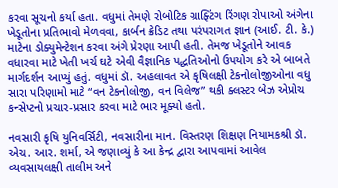કરવા સૂચનો કર્યા હતા. વધુમાં તેમણે રોબોટિક ગ્રાફ્ટિંગ રિંગણ રોપાઓ અંગેના ખેડૂતોના પ્રતિભાવો મેળવવા, કાર્બન ક્રેડિટ તથા પરંપરાગત જ્ઞાન (આઈ. ટી. કે.) માટેના ડોક્યુમેન્ટેશન કરવા અંગે પ્રેરણા આપી હતી. તેમજ ખેડૂતોને આવક વધારવા માટે ખેતી ખર્ચ ઘટે એવી વૈજ્ઞાનિક પદ્ધતિઓનો ઉપયોગ કરે એ બાબતે માર્ગદર્શન આપ્યું હતું. વધુમાં ડૉ. અહલાવત એ કૃષિલક્ષી ટેકનોલોજીઓના વધુ સારા પરિણામો માટે “વન ટેકનોલોજી, વન વિલેજ” થકી ક્લસ્ટર બેઝ એપ્રોચ કન્સેપ્ટનો પ્રચાર-પ્રસાર કરવા માટે ભાર મૂક્યો હતો.

નવસારી કૃષિ યુનિવર્સિટી, નવસારીના માન. વિસ્તરણ શિક્ષણ નિયામકશ્રી ડૉ. એચ. આર. શર્મા, એ જણાવ્યું કે આ કેન્દ્ર દ્વારા આપવામાં આવેલ વ્યવસાયલક્ષી તાલીમ અને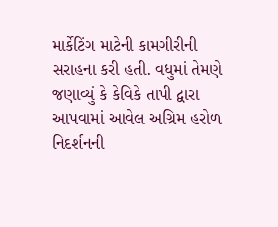માર્કેટિંગ માટેની કામગીરીની સરાહના કરી હતી. વધુમાં તેમણે જણાવ્યું કે કેવિકે તાપી દ્વારા આપવામાં આવેલ અગ્રિમ હરોળ નિદર્શનની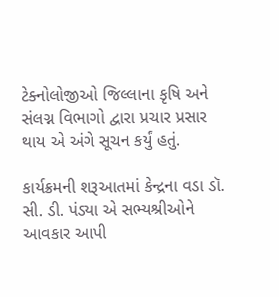ટેક્નોલોજીઓ જિલ્લાના કૃષિ અને સંલગ્ન વિભાગો દ્વારા પ્રચાર પ્રસાર થાય એ અંગે સૂચન કર્યું હતું.

કાર્યક્રમની શરૂઆતમાં કેન્દ્રના વડા ડૉ. સી. ડી. પંડ્યા એ સભ્યશ્રીઓને આવકાર આપી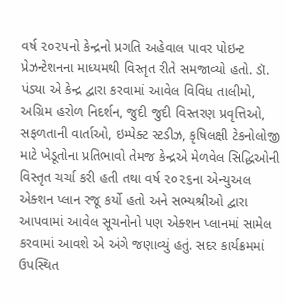વર્ષ ૨૦૨૫નો કેન્દ્રનો પ્રગતિ અહેવાલ પાવર પોઇન્ટ પ્રેઝન્ટેશનના માધ્યમથી વિસ્તૃત રીતે સમજાવ્યો હતો. ડૉ. પંડ્યા એ કેન્દ્ર દ્વારા કરવામાં આવેલ વિવિધ તાલીમો, અગ્રિમ હરોળ નિદર્શન, જુદી જુદી વિસ્તરણ પ્રવૃત્તિઓ, સફળતાની વાર્તાઓ, ઇમ્પેક્ટ સ્ટડીઝ, કૃષિલક્ષી ટેકનોલોજી માટે ખેડૂતોના પ્રતિભાવો તેમજ કેન્દ્રએ મેળવેલ સિદ્ધિઓની વિસ્તૃત ચર્ચા કરી હતી તથા વર્ષ ૨૦૨૬ના એન્યુઅલ એક્શન પ્લાન રજૂ કર્યો હતો અને સભ્યશ્રીઓ દ્વારા આપવામાં આવેલ સૂચનોનો પણ એક્શન પ્લાનમાં સામેલ કરવામાં આવશે એ અંગે જણાવ્યું હતું. સદર કાર્યક્રમમાં ઉપસ્થિત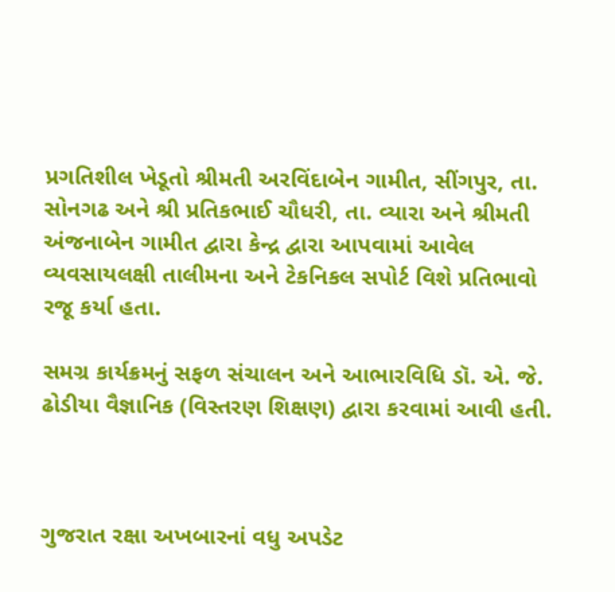પ્રગતિશીલ ખેડૂતો શ્રીમતી અરવિંદાબેન ગામીત, સીંગપુર, તા. સોનગઢ અને શ્રી પ્રતિકભાઈ ચૌધરી, તા. વ્યારા અને શ્રીમતી અંજનાબેન ગામીત દ્વારા કેન્દ્ર દ્વારા આપવામાં આવેલ વ્યવસાયલક્ષી તાલીમના અને ટેકનિકલ સપોર્ટ વિશે પ્રતિભાવો રજૂ કર્યા હતા.

સમગ્ર કાર્યક્રમનું સફળ સંચાલન અને આભારવિધિ ડૉ. એ. જે. ઢોડીયા વૈજ્ઞાનિક (વિસ્તરણ શિક્ષણ) દ્વારા કરવામાં આવી હતી.



ગુજરાત રક્ષા અખબારનાં વધુ અપડેટ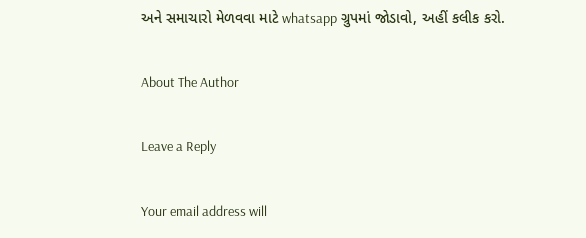અને સમાચારો મેળવવા માટે whatsapp ગ્રુપમાં જોડાવો, અહીં કલીક કરો.

About The Author

Leave a Reply

Your email address will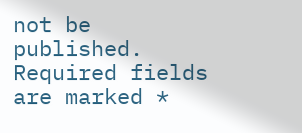not be published. Required fields are marked *